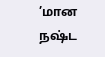’மான நஷ்ட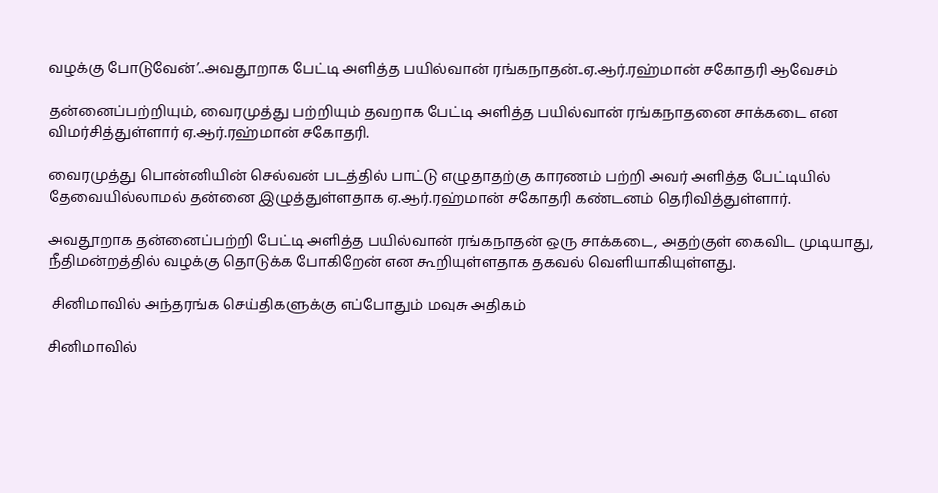வழக்கு போடுவேன்’..அவதூறாக பேட்டி அளித்த பயில்வான் ரங்கநாதன்..ஏ.ஆர்.ரஹ்மான் சகோதரி ஆவேசம்

தன்னைப்பற்றியும், வைரமுத்து பற்றியும் தவறாக பேட்டி அளித்த பயில்வான் ரங்கநாதனை சாக்கடை என விமர்சித்துள்ளார் ஏ.ஆர்.ரஹ்மான் சகோதரி.

வைரமுத்து பொன்னியின் செல்வன் படத்தில் பாட்டு எழுதாதற்கு காரணம் பற்றி அவர் அளித்த பேட்டியில் தேவையில்லாமல் தன்னை இழுத்துள்ளதாக ஏ.ஆர்.ரஹ்மான் சகோதரி கண்டனம் தெரிவித்துள்ளார்.

அவதூறாக தன்னைப்பற்றி பேட்டி அளித்த பயில்வான் ரங்கநாதன் ஒரு சாக்கடை, அதற்குள் கைவிட முடியாது, நீதிமன்றத்தில் வழக்கு தொடுக்க போகிறேன் என கூறியுள்ளதாக தகவல் வெளியாகியுள்ளது.

 சினிமாவில் அந்தரங்க செய்திகளுக்கு எப்போதும் மவுசு அதிகம்

சினிமாவில்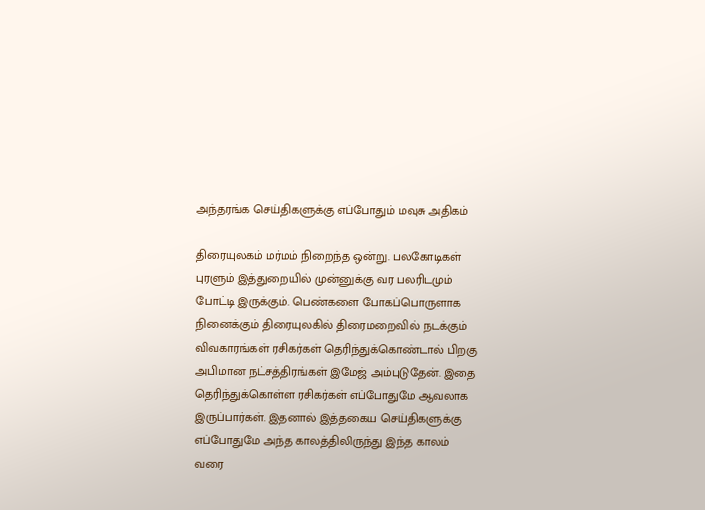அந்தரங்க செய்திகளுக்கு எப்போதும் மவுசு அதிகம்

திரையுலகம் மர்மம் நிறைந்த ஒன்று. பலகோடிகள் புரளும் இத்துறையில் முன்னுக்கு வர பலரிடமும் போட்டி இருக்கும். பெண்களை போகப்பொருளாக நினைக்கும் திரையுலகில் திரைமறைவில் நடக்கும் விவகாரங்கள் ரசிகர்கள் தெரிந்துக்கொண்டால் பிறகு அபிமான நட்சத்திரங்கள் இமேஜ் அம்புடுதேன். இதை தெரிந்துக்கொள்ள ரசிகர்கள் எப்போதுமே ஆவலாக இருப்பார்கள். இதனால் இத்தகைய செய்திகளுக்கு எப்போதுமே அந்த காலத்திலிருந்து இந்த காலம் வரை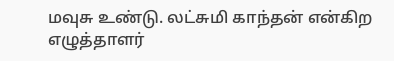மவுசு உண்டு. லட்சுமி காந்தன் என்கிற எழுத்தாளர்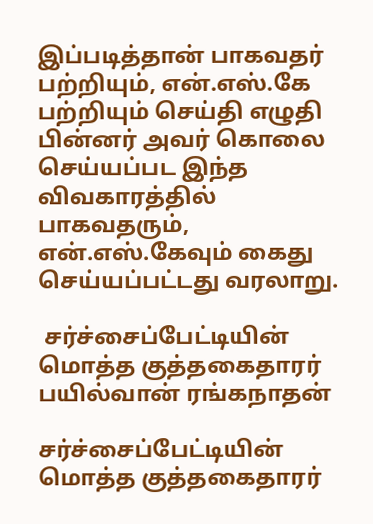இப்படித்தான் பாகவதர் பற்றியும், என்.எஸ்.கே பற்றியும் செய்தி எழுதி பின்னர் அவர் கொலை செய்யப்பட இந்த விவகாரத்தில் பாகவதரும், என்.எஸ்.கேவும் கைது செய்யப்பட்டது வரலாறு.

 சர்ச்சைப்பேட்டியின் மொத்த குத்தகைதாரர் பயில்வான் ரங்கநாதன்

சர்ச்சைப்பேட்டியின் மொத்த குத்தகைதாரர்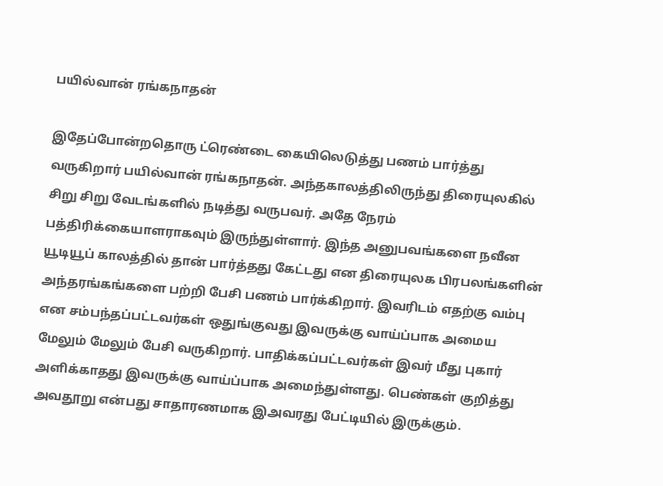பயில்வான் ரங்கநாதன்

இதேப்போன்றதொரு ட்ரெண்டை கையிலெடுத்து பணம் பார்த்து வருகிறார் பயில்வான் ரங்கநாதன். அந்தகாலத்திலிருந்து திரையுலகில் சிறு சிறு வேடங்களில் நடித்து வருபவர். அதே நேரம் பத்திரிக்கையாளராகவும் இருந்துள்ளார். இந்த அனுபவங்களை நவீன யூடியூப் காலத்தில் தான் பார்த்தது கேட்டது என திரையுலக பிரபலங்களின் அந்தரங்கங்களை பற்றி பேசி பணம் பார்க்கிறார். இவரிடம் எதற்கு வம்பு என சம்பந்தப்பட்டவர்கள் ஒதுங்குவது இவருக்கு வாய்ப்பாக அமைய மேலும் மேலும் பேசி வருகிறார். பாதிக்கப்பட்டவர்கள் இவர் மீது புகார் அளிக்காதது இவருக்கு வாய்ப்பாக அமைந்துள்ளது. பெண்கள் குறித்து அவதூறு என்பது சாதாரணமாக இஅவரது பேட்டியில் இருக்கும்.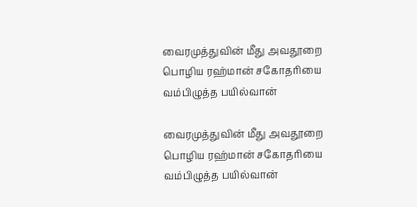வைரமுத்துவின் மீது அவதூறை பொழிய ரஹ்மான் சகோதரியை வம்பிழுத்த பயில்வான்

வைரமுத்துவின் மீது அவதூறை பொழிய ரஹ்மான் சகோதரியை வம்பிழுத்த பயில்வான்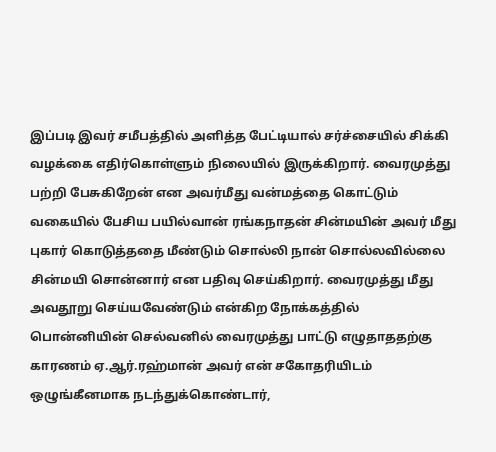இப்படி இவர் சமீபத்தில் அளித்த பேட்டியால் சர்ச்சையில் சிக்கி வழக்கை எதிர்கொள்ளும் நிலையில் இருக்கிறார். வைரமுத்து பற்றி பேசுகிறேன் என அவர்மீது வன்மத்தை கொட்டும் வகையில் பேசிய பயில்வான் ரங்கநாதன் சின்மயின் அவர் மீது புகார் கொடுத்ததை மீண்டும் சொல்லி நான் சொல்லவில்லை சின்மயி சொன்னார் என பதிவு செய்கிறார். வைரமுத்து மீது அவதூறு செய்யவேண்டும் என்கிற நோக்கத்தில் பொன்னியின் செல்வனில் வைரமுத்து பாட்டு எழுதாததற்கு காரணம் ஏ.ஆர்.ரஹ்மான் அவர் என் சகோதரியிடம் ஒழுங்கீனமாக நடந்துக்கொண்டார்,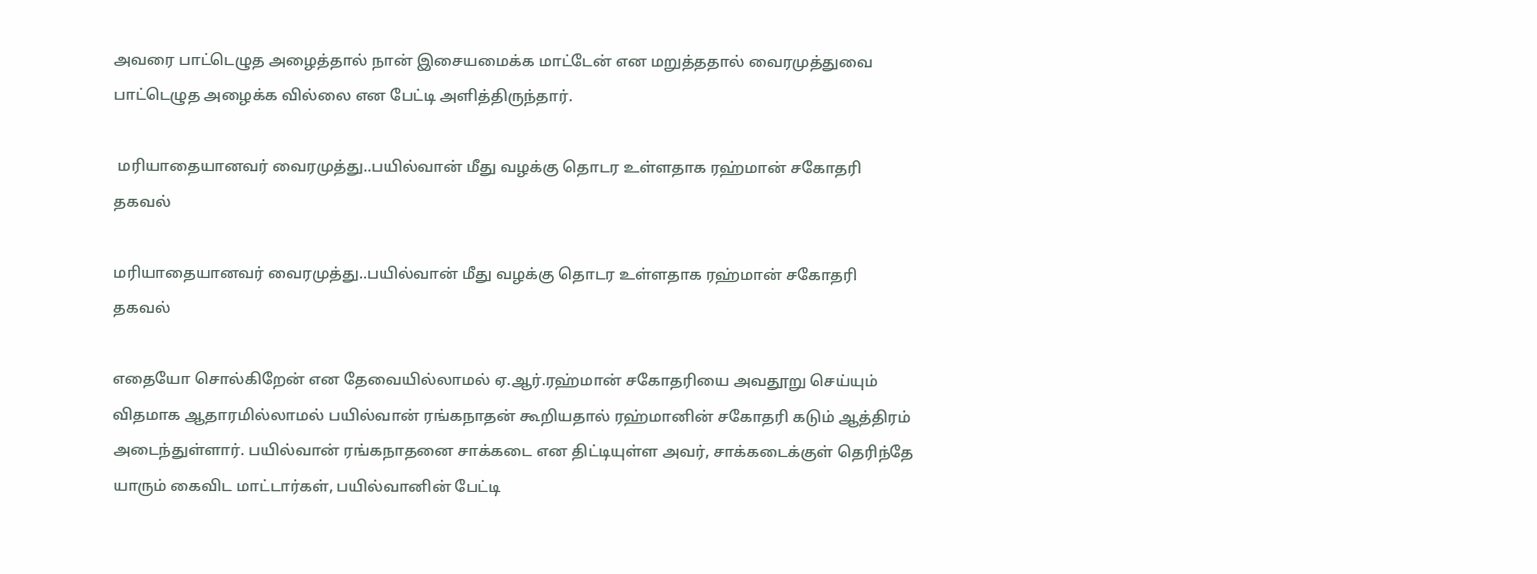அவரை பாட்டெழுத அழைத்தால் நான் இசையமைக்க மாட்டேன் என மறுத்ததால் வைரமுத்துவை பாட்டெழுத அழைக்க வில்லை என பேட்டி அளித்திருந்தார்.

 மரியாதையானவர் வைரமுத்து..பயில்வான் மீது வழக்கு தொடர உள்ளதாக ரஹ்மான் சகோதரி தகவல்

மரியாதையானவர் வைரமுத்து..பயில்வான் மீது வழக்கு தொடர உள்ளதாக ரஹ்மான் சகோதரி தகவல்

எதையோ சொல்கிறேன் என தேவையில்லாமல் ஏ.ஆர்.ரஹ்மான் சகோதரியை அவதூறு செய்யும் விதமாக ஆதாரமில்லாமல் பயில்வான் ரங்கநாதன் கூறியதால் ரஹ்மானின் சகோதரி கடும் ஆத்திரம் அடைந்துள்ளார். பயில்வான் ரங்கநாதனை சாக்கடை என திட்டியுள்ள அவர், சாக்கடைக்குள் தெரிந்தே யாரும் கைவிட மாட்டார்கள், பயில்வானின் பேட்டி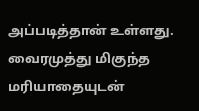அப்படித்தான் உள்ளது. வைரமுத்து மிகுந்த மரியாதையுடன்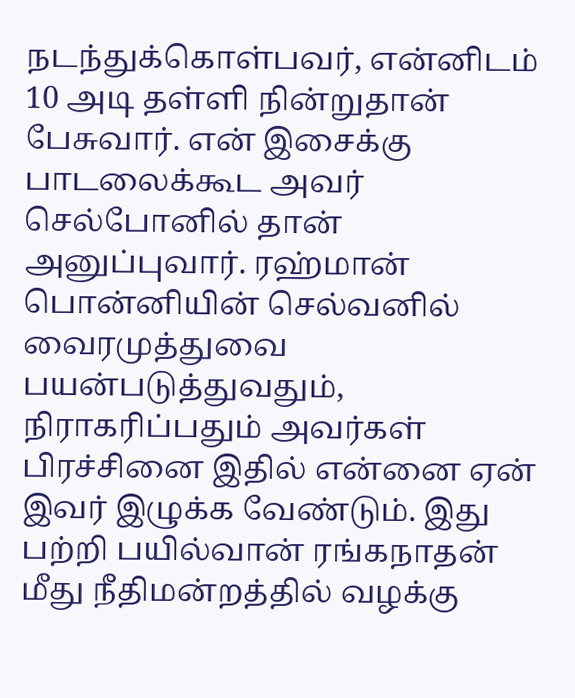நடந்துக்கொள்பவர், என்னிடம் 10 அடி தள்ளி நின்றுதான் பேசுவார். என் இசைக்கு பாடலைக்கூட அவர் செல்போனில் தான் அனுப்புவார். ரஹ்மான் பொன்னியின் செல்வனில் வைரமுத்துவை பயன்படுத்துவதும், நிராகரிப்பதும் அவர்கள் பிரச்சினை இதில் என்னை ஏன் இவர் இழுக்க வேண்டும். இது பற்றி பயில்வான் ரங்கநாதன் மீது நீதிமன்றத்தில் வழக்கு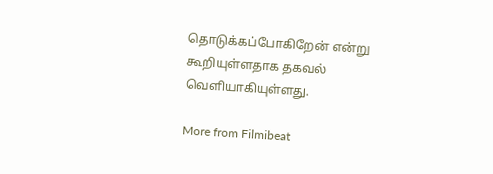தொடுக்கப்போகிறேன் என்று கூறியுள்ளதாக தகவல் வெளியாகியுள்ளது.

More from Filmibeat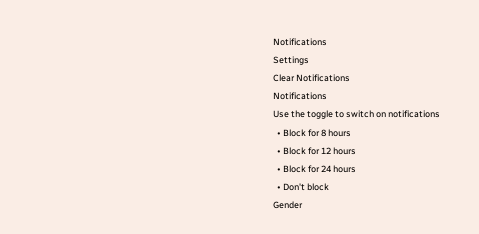Notifications
Settings
Clear Notifications
Notifications
Use the toggle to switch on notifications
  • Block for 8 hours
  • Block for 12 hours
  • Block for 24 hours
  • Don't block
Gender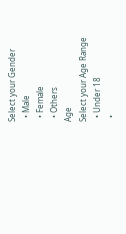Select your Gender
  • Male
  • Female
  • Others
Age
Select your Age Range
  • Under 18
  •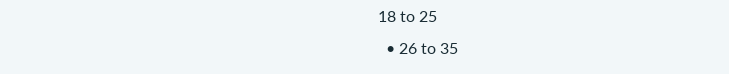18 to 25
  • 26 to 35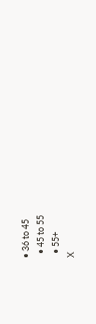• 36 to 45
  • 45 to 55
  • 55+
X